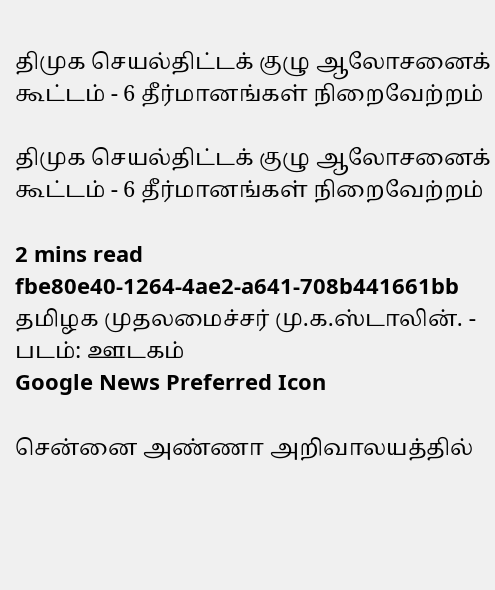திமுக செயல்திட்டக் குழு ஆலோசனைக் கூட்டம் - 6 தீர்மானங்கள் நிறைவேற்றம்

திமுக செயல்திட்டக் குழு ஆலோசனைக் கூட்டம் - 6 தீர்மானங்கள் நிறைவேற்றம்

2 mins read
fbe80e40-1264-4ae2-a641-708b441661bb
தமிழக முதலமைச்சர் மு.க.ஸ்டாலின். - படம்: ஊடகம்
Google News Preferred Icon

சென்னை அண்ணா அறிவாலயத்தில்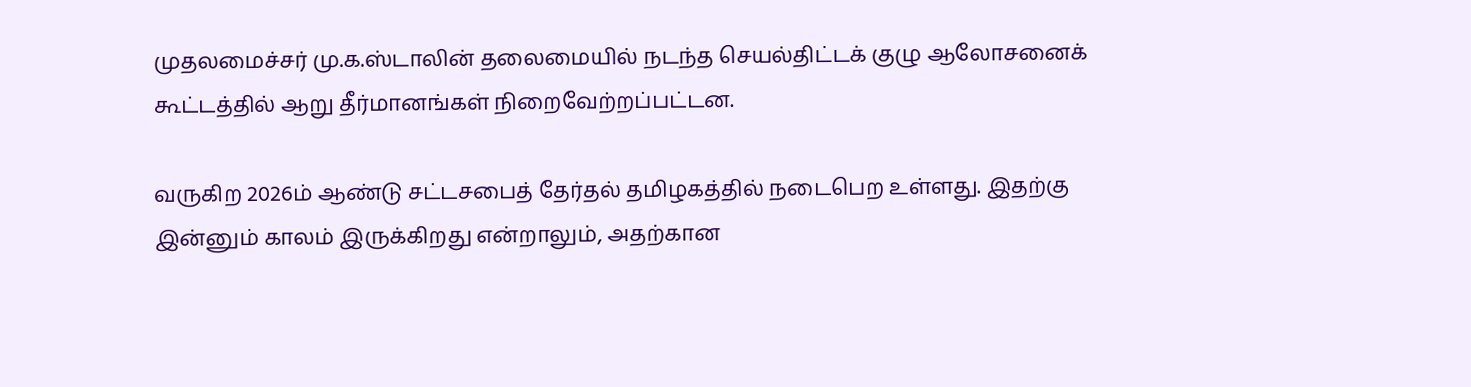முதலமைச்சர் மு.க.ஸ்டாலின் தலைமையில் நடந்த செயல்திட்டக் குழு ஆலோசனைக் கூட்டத்தில் ஆறு தீர்மானங்கள் நிறைவேற்றப்பட்டன.

வருகிற 2026ம் ஆண்டு சட்டசபைத் தேர்தல் தமிழகத்தில் நடைபெற உள்ளது. இதற்கு இன்னும் காலம் இருக்கிறது என்றாலும், அதற்கான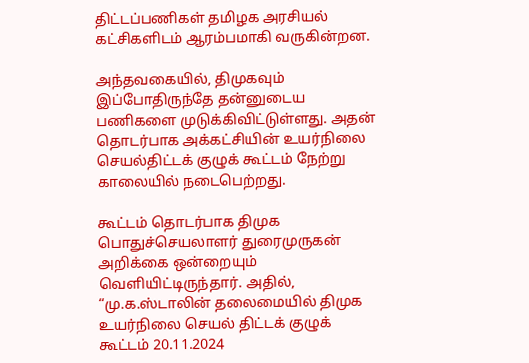திட்டப்பணிகள் தமிழக அரசியல் கட்சிகளிடம் ஆரம்பமாகி வருகின்றன.

அந்தவகையில், திமுகவும் இப்போதிருந்தே தன்னுடைய பணிகளை முடுக்கிவிட்டுள்ளது. அதன் தொடர்பாக அக்கட்சியின் உயர்நிலை செயல்திட்டக் குழுக் கூட்டம் நேற்று காலையில் நடைபெற்றது.

கூட்டம் தொடர்பாக திமுக பொதுச்செயலாளர் துரைமுருகன் அறிக்கை ஒன்றையும் வெளியிட்டிருந்தார். அதில், “மு.க.ஸ்டாலின் தலைமையில் திமுக உயர்நிலை செயல் திட்டக் குழுக் கூட்டம் 20.11.2024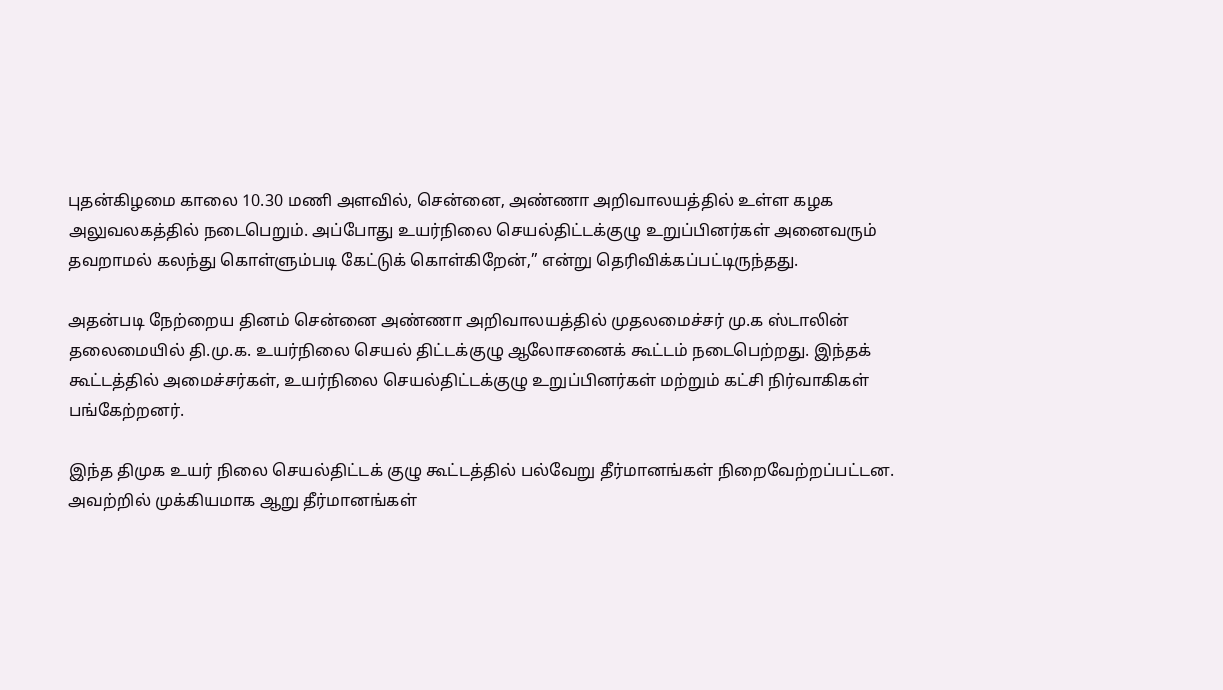புதன்கிழமை காலை 10.30 மணி அளவில், சென்னை, அண்ணா அறிவாலயத்தில் உள்ள கழக அலுவலகத்தில் நடைபெறும். அப்போது உயர்நிலை செயல்திட்டக்குழு உறுப்பினர்கள் அனைவரும் தவறாமல் கலந்து கொள்ளும்படி கேட்டுக் கொள்கிறேன்,” என்று தெரிவிக்கப்பட்டிருந்தது.

அதன்படி நேற்றைய தினம் சென்னை அண்ணா அறிவாலயத்தில் முதலமைச்சர் மு.க ஸ்டாலின் தலைமையில் தி.மு.க. உயர்நிலை செயல் திட்டக்குழு ஆலோசனைக் கூட்டம் நடைபெற்றது. இந்தக் கூட்டத்தில் அமைச்சர்கள், உயர்நிலை செயல்திட்டக்குழு உறுப்பினர்கள் மற்றும் கட்சி நிர்வாகிகள் பங்கேற்றனர்.

இந்த திமுக உயர் நிலை செயல்திட்டக் குழு கூட்டத்தில் பல்வேறு தீர்மானங்கள் நிறைவேற்றப்பட்டன. அவற்றில் முக்கியமாக ஆறு தீர்மானங்கள்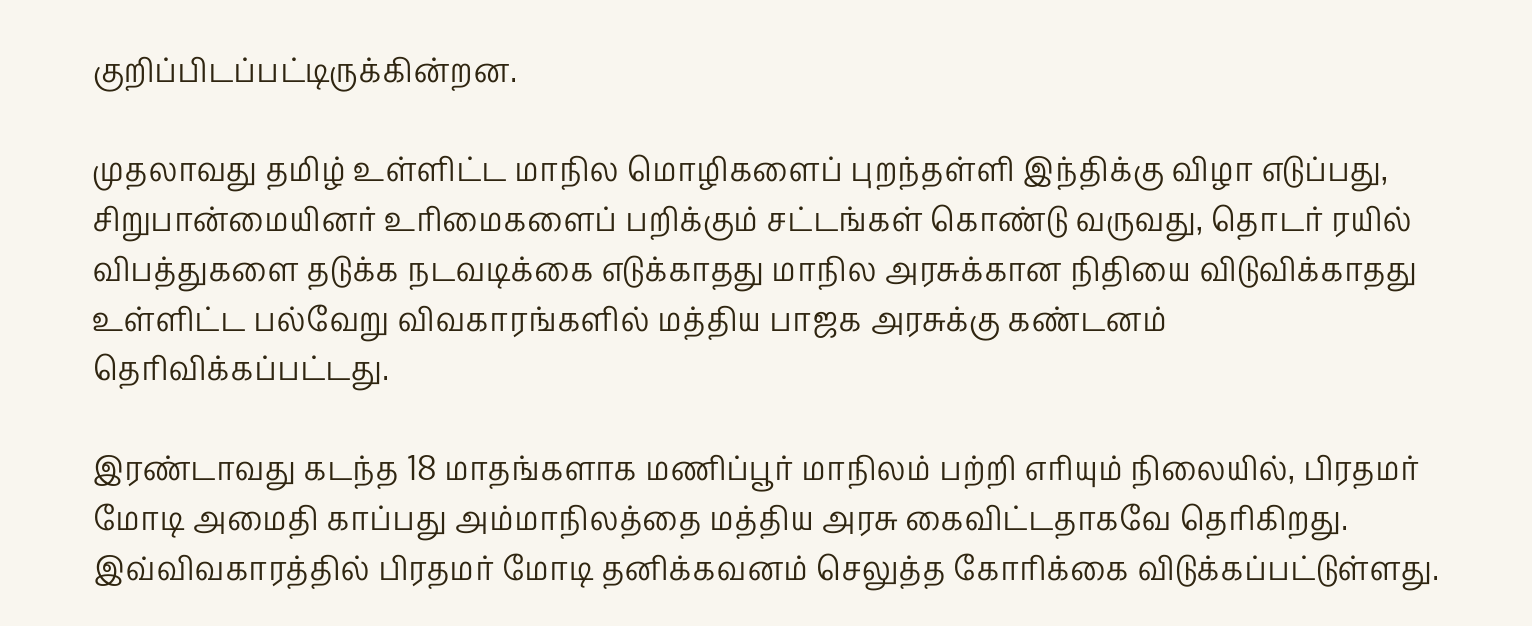குறிப்பிடப்பட்டிருக்கின்றன.

முதலாவது தமிழ் உள்ளிட்ட மாநில மொழிகளைப் புறந்தள்ளி இந்திக்கு விழா எடுப்பது, சிறுபான்மையினர் உரிமைகளைப் பறிக்கும் சட்டங்கள் கொண்டு வருவது, தொடர் ரயில் விபத்துகளை தடுக்க நடவடிக்கை எடுக்காதது மாநில அரசுக்கான நிதியை விடுவிக்காதது உள்ளிட்ட பல்வேறு விவகாரங்களில் மத்திய பாஜக அரசுக்கு கண்டனம் தெரிவிக்கப்பட்டது.

இரண்டாவது கடந்த 18 மாதங்களாக மணிப்பூர் மாநிலம் பற்றி எரியும் நிலையில், பிரதமர் மோடி அமைதி காப்பது அம்மாநிலத்தை மத்திய அரசு கைவிட்டதாகவே தெரிகிறது. இவ்விவகாரத்தில் பிரதமர் மோடி தனிக்கவனம் செலுத்த கோரிக்கை விடுக்கப்பட்டுள்ளது.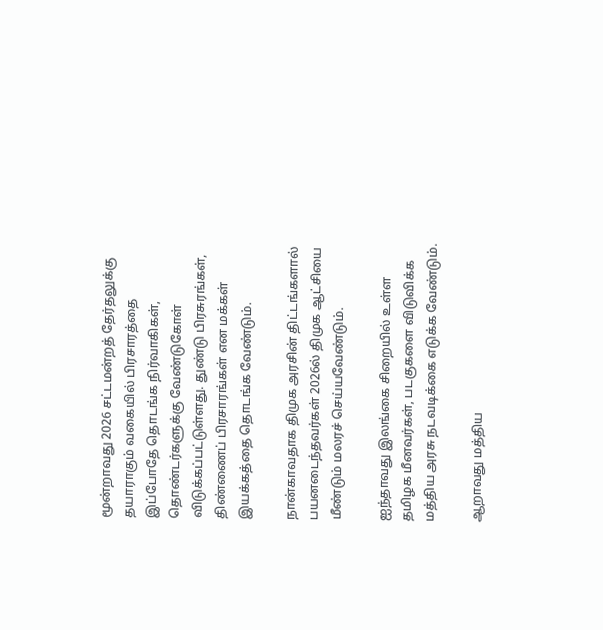மூன்றாவது 2026 சட்டமன்றத் தேர்தலுக்கு தயாராகும் வகையில் பிரசாரத்தை இப்போதே தொடங்க நிர்வாகிகள், தொண்டர்களுக்கு வேண்டுகோள் விடுக்கப்பட்டுள்ளது. துண்டு பிரசுரங்கள், திண்ணைப் பிரசாரங்கள் என மக்கள் இயக்கத்தை தொடங்க வேண்டும்.

நான்காவதாக திமுக அரசின் திட்டங்களால் பயனடைந்தவர்கள் 2026ல் திமுக ஆட்சியை மீண்டும் மலரச் செய்யவேண்டும்.

ஐந்தாவது இலங்கை சிறையில் உள்ள தமிழக மீனவர்கள், படகுகளை விடுவிக்க மத்திய அரசு நடவடிக்கை எடுக்க வேண்டும்.

ஆறாவது மத்திய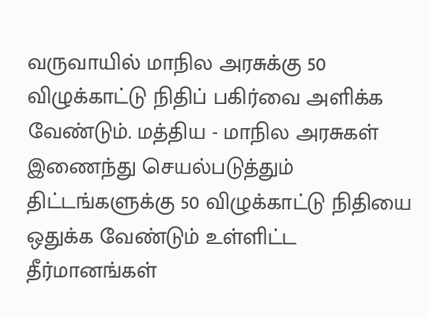வருவாயில் மாநில அரசுக்கு 50 விழுக்காட்டு நிதிப் பகிர்வை அளிக்க வேண்டும். மத்திய - மாநில அரசுகள் இணைந்து செயல்படுத்தும் திட்டங்களுக்கு 50 விழுக்காட்டு நிதியை ஒதுக்க வேண்டும் உள்ளிட்ட தீர்மானங்கள்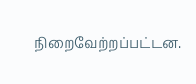நிறைவேற்றப்பட்டன.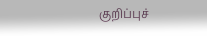குறிப்புச்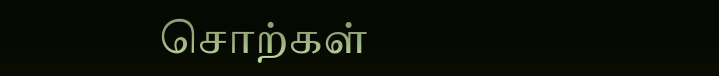சொற்கள்